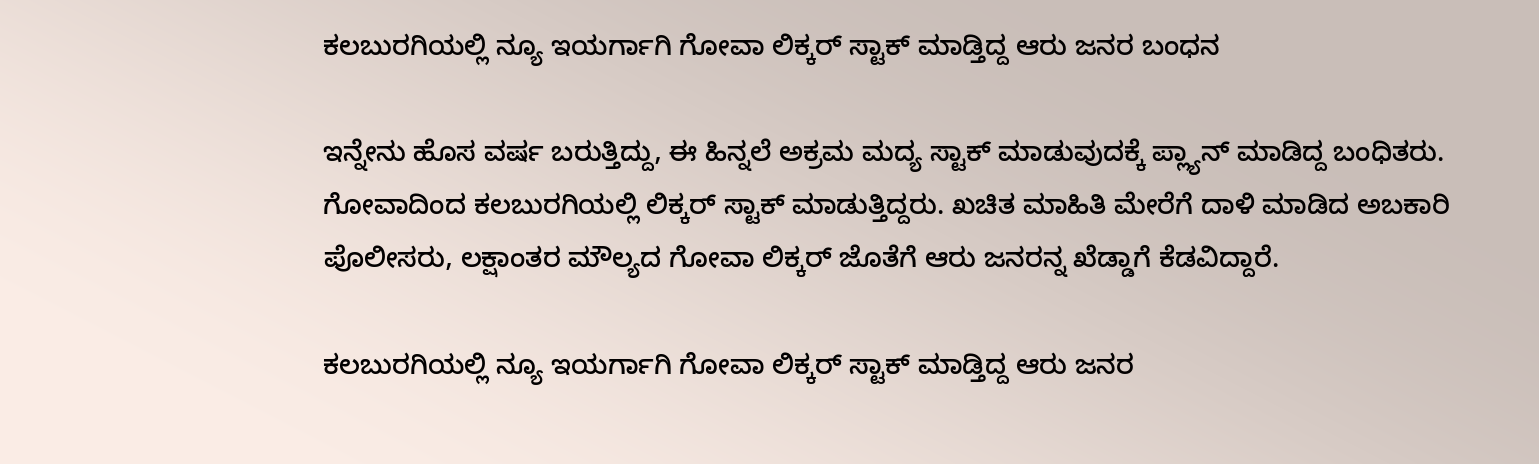ಕಲಬುರಗಿಯಲ್ಲಿ ನ್ಯೂ ಇಯರ್ಗಾಗಿ ಗೋವಾ ಲಿಕ್ಕರ್ ಸ್ಟಾಕ್ ಮಾಡ್ತಿದ್ದ ಆರು ಜನರ ಬಂಧನ

ಇನ್ನೇನು ಹೊಸ ವರ್ಷ ಬರುತ್ತಿದ್ದು, ಈ ಹಿನ್ನಲೆ ಅಕ್ರಮ ಮದ್ಯ ಸ್ಟಾಕ್ ಮಾಡುವುದಕ್ಕೆ ಪ್ಲ್ಯಾನ್ ಮಾಡಿದ್ದ ಬಂಧಿತರು. ಗೋವಾದಿಂದ ಕಲಬುರಗಿಯಲ್ಲಿ ಲಿಕ್ಕರ್ ಸ್ಟಾಕ್ ಮಾಡುತ್ತಿದ್ದರು. ಖಚಿತ ಮಾಹಿತಿ‌ ಮೇರೆಗೆ ದಾಳಿ ಮಾಡಿದ ಅಬಕಾರಿ ಪೊಲೀಸರು, ಲಕ್ಷಾಂತರ ಮೌಲ್ಯದ ಗೋವಾ ಲಿಕ್ಕರ್ ಜೊತೆಗೆ ಆರು ಜನರನ್ನ ಖೆಡ್ಡಾಗೆ ಕೆಡವಿದ್ದಾರೆ.

ಕಲಬುರಗಿಯಲ್ಲಿ ನ್ಯೂ ಇಯರ್ಗಾಗಿ ಗೋವಾ ಲಿಕ್ಕರ್ ಸ್ಟಾಕ್ ಮಾಡ್ತಿದ್ದ ಆರು ಜನರ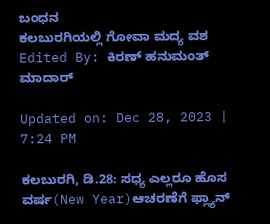ಬಂಧನ
ಕಲಬುರಗಿಯಲ್ಲಿ ಗೋವಾ ಮದ್ಯ ವಶ
Edited By: ಕಿರಣ್ ಹನುಮಂತ್ ಮಾದಾರ್

Updated on: Dec 28, 2023 | 7:24 PM

ಕಲಬುರಗಿ, ಡಿ.28: ಸಧ್ಯ‌ ಎಲ್ಲರೂ ಹೊಸ ವರ್ಷ(New Year)ಆಚರಣೆಗೆ ಫ್ಲ್ಯಾನ್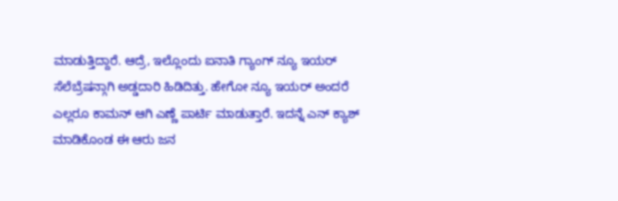ಮಾಡುತ್ತಿದ್ದಾರೆ. ಆದ್ರೆ, ಇಲ್ಲೊಂದು ಐನಾತಿ ಗ್ಯಾಂಗ್ ನ್ಯೂ ಇಯರ್ ಸೆಲೆಬ್ರೆಷನ್ಗಾಗಿ ಅಡ್ಡದಾರಿ ಹಿಡಿದಿತ್ತು. ಹೇಗೋ ನ್ಯೂ ಇಯರ್ ಅಂದರೆ ಎಲ್ಲರೂ ಕಾಮನ್ ಆಗಿ ಎಣ್ಣೆ ಪಾರ್ಟಿ ಮಾಡುತ್ತಾರೆ. ಇದನ್ನೆ ಎನ್ ಕ್ಯಾಶ್ ಮಾಡಿಕೊಂಡ ಈ ಆರು ಜನ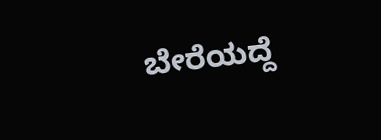ಬೇರೆಯದ್ದೆ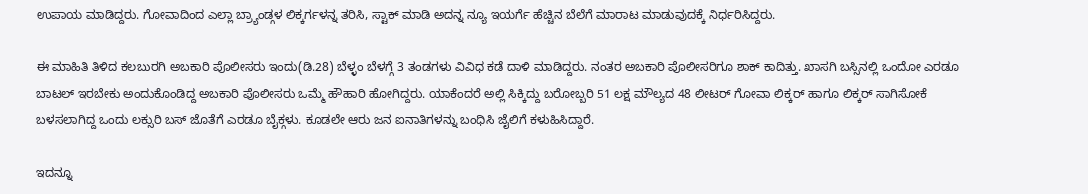ಉಪಾಯ ಮಾಡಿದ್ದರು. ಗೋವಾದಿಂದ ಎಲ್ಲಾ ಬ್ರ್ಯಾಂಡ್ಗಳ ಲಿಕ್ಕರ್ಗಳ‌ನ್ನ ತರಿಸಿ, ಸ್ಟಾಕ್ ಮಾಡಿ ಅದನ್ನ ನ್ಯೂ ಇಯರ್ಗೆ ಹೆಚ್ಚಿನ ಬೆಲೆಗೆ ಮಾರಾಟ ಮಾಡುವುದಕ್ಕೆ ನಿರ್ಧರಿಸಿದ್ದರು.

ಈ ಮಾಹಿತಿ ತಿಳಿದ ಕಲಬುರಗಿ ಅಬಕಾರಿ ಪೊಲೀಸರು ಇಂದು(ಡಿ.28) ಬೆಳ್ಳಂ ಬೆಳಗ್ಗೆ 3 ತಂಡಗಳು ವಿವಿಧ ಕಡೆ ದಾಳಿ ಮಾಡಿದ್ದರು. ನಂತರ ಅಬಕಾರಿ ಪೊಲೀಸರಿಗೂ ಶಾಕ್ ಕಾದಿತ್ತು. ಖಾಸಗಿ ಬಸ್ಸಿನಲ್ಲಿ ಒಂದೋ ಎರಡೂ ಬಾಟಲ್ ಇರಬೇಕು ಅಂದುಕೊಂಡಿದ್ದ ಅಬಕಾರಿ ಪೊಲೀಸರು ಒಮ್ಮೆ ಹೌಹಾರಿ ಹೋಗಿದ್ದರು. ಯಾಕೆಂದರೆ ಅಲ್ಲಿ ಸಿಕ್ಕಿದ್ದು ಬರೋಬ್ಬರಿ 51 ಲಕ್ಷ ಮೌಲ್ಯದ 48 ಲೀಟರ್ ಗೋವಾ ಲಿಕ್ಕರ್ ಹಾಗೂ ಲಿಕ್ಕರ್ ಸಾಗಿಸೋಕೆ ಬಳಸಲಾಗಿದ್ದ ಒಂದು ಲಕ್ಸುರಿ ಬಸ್ ಜೊತೆಗೆ ಎರಡೂ ಬೈಕ್ಗಳು. ಕೂಡಲೇ ಆರು ಜನ ಐನಾತಿಗಳ‌ನ್ನು ಬಂಧಿಸಿ ಜೈಲಿಗೆ ಕಳುಹಿಸಿದ್ದಾರೆ.

ಇದನ್ನೂ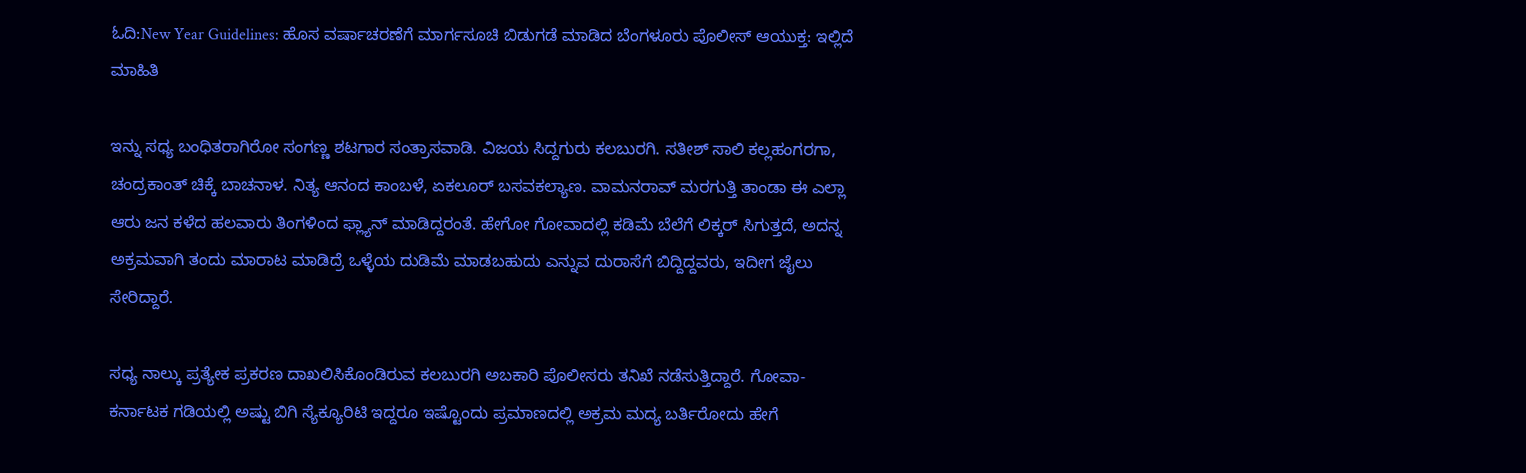ಓದಿ:New Year Guidelines: ಹೊಸ ವರ್ಷಾಚರಣೆಗೆ ಮಾರ್ಗಸೂಚಿ ಬಿಡುಗಡೆ ಮಾಡಿದ ಬೆಂಗಳೂರು ಪೊಲೀಸ್ ಆಯುಕ್ತ: ಇಲ್ಲಿದೆ ಮಾಹಿತಿ

ಇನ್ನು ಸಧ್ಯ ಬಂಧಿತರಾಗಿರೋ ಸಂಗಣ್ಣ ಶಟಗಾರ ಸಂತ್ರಾಸವಾಡಿ. ವಿಜಯ ಸಿದ್ದಗುರು ಕಲಬುರಗಿ. ಸತೀಶ್ ಸಾಲಿ ಕಲ್ಲಹಂಗರಗಾ, ಚಂದ್ರಕಾಂತ್ ಚಿಕ್ಕೆ ಬಾಚನಾಳ. ನಿತ್ಯ ಆನಂದ ಕಾಂಬಳೆ, ಏಕಲೂರ್ ಬಸವಕಲ್ಯಾಣ. ವಾಮನರಾವ್ ಮರಗುತ್ತಿ ತಾಂಡಾ ಈ ಎಲ್ಲಾ ಆರು ಜನ ಕಳೆದ ಹಲವಾರು ತಿಂಗಳಿಂದ ಫ್ಲ್ಯಾನ್ ಮಾಡಿದ್ದರಂತೆ. ಹೇಗೋ ಗೋವಾದಲ್ಲಿ ಕಡಿಮೆ ಬೆಲೆಗೆ ಲಿಕ್ಕರ್ ಸಿಗುತ್ತದೆ, ಅದನ್ನ ಅಕ್ರಮವಾಗಿ ತಂದು ಮಾರಾಟ ಮಾಡಿದ್ರೆ ಒಳ್ಳೆಯ ದುಡಿಮೆ ಮಾಡಬಹುದು ಎನ್ನುವ ದುರಾಸೆಗೆ ಬಿದ್ದಿದ್ದವರು, ಇದೀಗ ಜೈಲು ಸೇರಿದ್ದಾರೆ.

ಸಧ್ಯ ನಾಲ್ಕು ಪ್ರತ್ಯೇಕ ಪ್ರಕರಣ ದಾಖಲಿಸಿಕೊಂಡಿರುವ ಕಲಬುರಗಿ ಅಬಕಾರಿ ಪೊಲೀಸರು ತನಿಖೆ ನಡೆಸುತ್ತಿದ್ದಾರೆ. ಗೋವಾ-ಕರ್ನಾಟಕ ಗಡಿಯಲ್ಲಿ ಅಷ್ಟು ಬಿಗಿ ಸ್ಯೆಕ್ಯೂರಿಟಿ ಇದ್ದರೂ ಇಷ್ಟೊಂದು ಪ್ರಮಾಣದಲ್ಲಿ ಅಕ್ರಮ ಮದ್ಯ ಬರ್ತಿರೋದು ಹೇಗೆ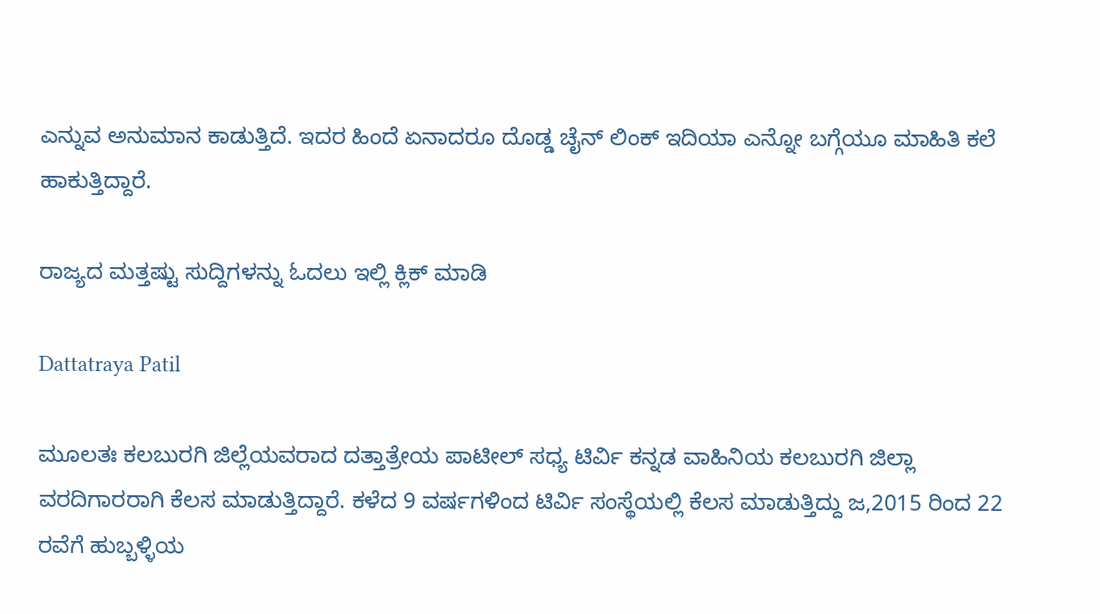ಎನ್ನುವ ಅನುಮಾನ ಕಾಡುತ್ತಿದೆ. ಇದರ ಹಿಂದೆ ಏನಾದರೂ ದೊಡ್ಡ ಚೈನ್ ಲಿಂಕ್ ಇದಿಯಾ ಎನ್ನೋ ಬಗ್ಗೆಯೂ ಮಾಹಿತಿ ಕಲೆ ಹಾಕುತ್ತಿದ್ದಾರೆ.

ರಾಜ್ಯದ ಮತ್ತಷ್ಟು ಸುದ್ದಿಗಳನ್ನು ಓದಲು ಇಲ್ಲಿ ಕ್ಲಿಕ್ ಮಾಡಿ

Dattatraya Patil

ಮೂಲತಃ ಕಲಬುರಗಿ ಜಿಲ್ಲೆಯವರಾದ ದತ್ತಾತ್ರೇಯ ಪಾಟೀಲ್ ಸಧ್ಯ ಟಿರ್ವಿ ಕನ್ನಡ ವಾಹಿನಿಯ ಕಲಬುರಗಿ ಜಿಲ್ಲಾ ವರದಿಗಾರರಾಗಿ ಕೆಲಸ ಮಾಡುತ್ತಿದ್ದಾರೆ. ಕಳೆದ 9 ವರ್ಷಗಳಿಂದ ಟಿರ್ವಿ ಸಂಸ್ಥೆಯಲ್ಲಿ ಕೆಲಸ‌ ಮಾಡುತ್ತಿದ್ದು ಜ,2015 ರಿಂದ 22 ರವೆಗೆ ಹುಬ್ಬಳ್ಳಿಯ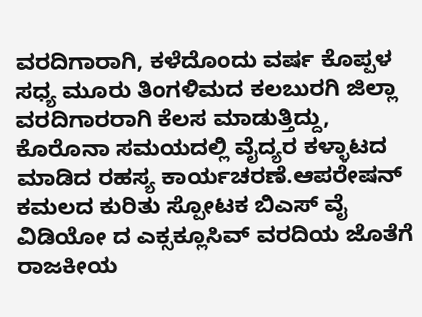ವರದಿಗಾರಾಗಿ, ಕಳೆದೊಂದು ವರ್ಷ ಕೊಪ್ಪಳ ಸಧ್ಯ ಮೂರು ತಿಂಗಳಿಮದ ಕಲಬುರಗಿ ಜಿಲ್ಲಾ ವರದಿಗಾರರಾಗಿ ಕೆಲಸ ಮಾಡುತ್ತಿದ್ದು, ಕೊರೊನಾ ಸಮಯದಲ್ಲಿ ವೈದ್ಯರ ಕಳ್ಳಾಟದ ಮಾಡಿದ ರಹಸ್ಯ ಕಾರ್ಯಚರಣೆ.ಆಪರೇಷನ್ ಕಮಲದ ಕುರಿತು ಸ್ಪೋಟಕ ಬಿಎಸ್ ವೈ ವಿಡಿಯೋ ದ ಎಕ್ಸಕ್ಲೂಸಿವ್ ವರದಿಯ ಜೊತೆಗೆ ರಾಜಕೀಯ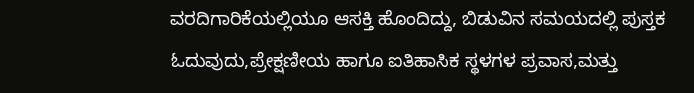ವರದಿಗಾರಿಕೆಯಲ್ಲಿಯೂ ಆಸಕ್ತಿ ಹೊಂದಿದ್ದು, ಬಿಡುವಿನ ಸಮಯದಲ್ಲಿ ಪುಸ್ತಕ ಓದುವುದು,ಪ್ರೇಕ್ಷಣೀಯ ಹಾಗೂ ಐತಿಹಾಸಿಕ ಸ್ಥಳಗಳ ಪ್ರವಾಸ,ಮತ್ತು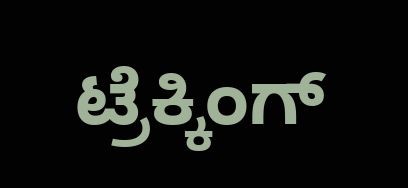ಟ್ರೆಕ್ಕಿಂಗ್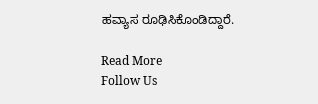ಹವ್ಯಾಸ ರೂಢಿಸಿಕೊಂಡಿದ್ದಾರೆ.

Read More
Follow Us